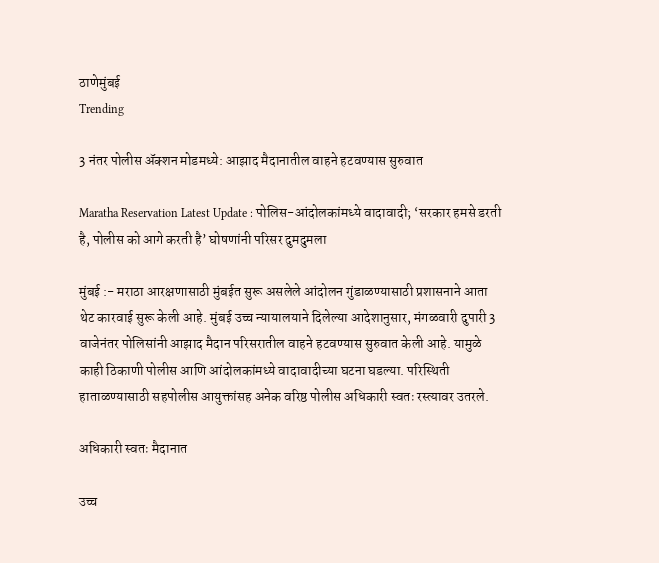ठाणेमुंबई
Trending

3 नंतर पोलीस ॲक्शन मोडमध्ये: आझाद मैदानातील वाहने हटवण्यास सुरुवात

Maratha Reservation Latest Update : पोलिस-आंदोलकांमध्ये वादावादी; ‘सरकार हमसे डरती है, पोलीस को आगे करती है’ घोषणांनी परिसर दुमदुमला

मुंबई :- मराठा आरक्षणासाठी मुंबईत सुरू असलेले आंदोलन गुंडाळण्यासाठी प्रशासनाने आता थेट कारवाई सुरू केली आहे. मुंबई उच्च न्यायालयाने दिलेल्या आदेशानुसार, मंगळवारी दुपारी 3 वाजेनंतर पोलिसांनी आझाद मैदान परिसरातील वाहने हटवण्यास सुरुवात केली आहे. यामुळे काही ठिकाणी पोलीस आणि आंदोलकांमध्ये वादावादीच्या घटना घडल्या. परिस्थिती हाताळण्यासाठी सहपोलीस आयुक्तांसह अनेक वरिष्ठ पोलीस अधिकारी स्वतः रस्त्यावर उतरले.

अधिकारी स्वतः मैदानात

उच्च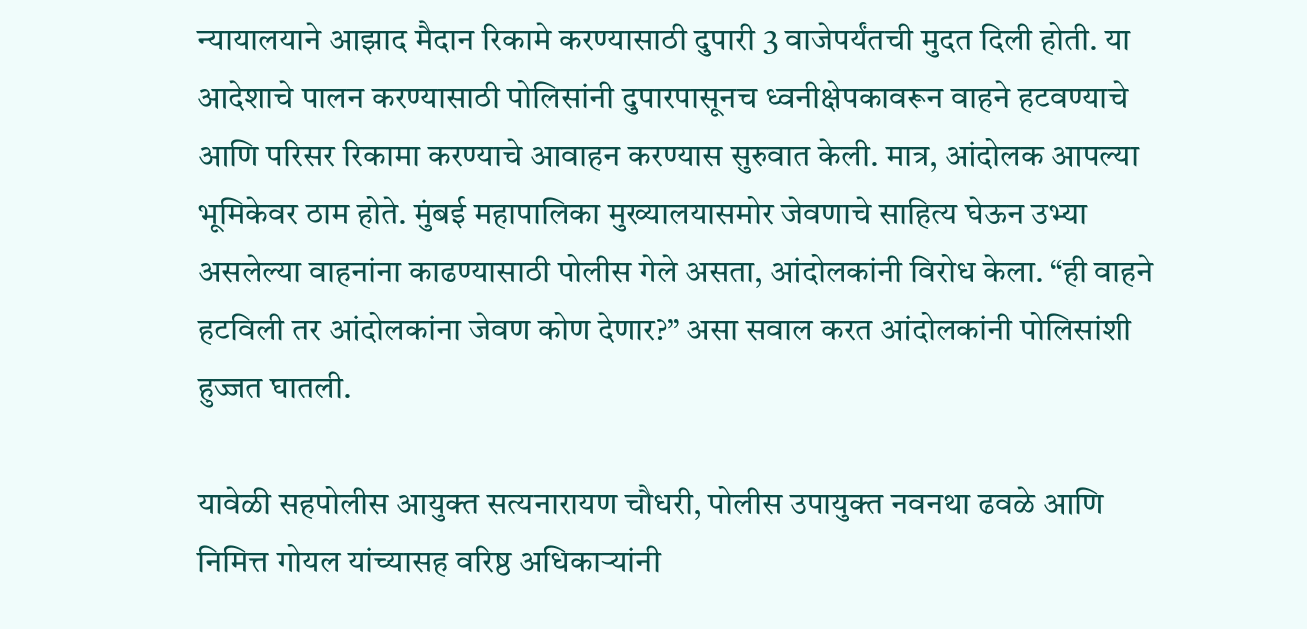न्यायालयाने आझाद मैदान रिकामे करण्यासाठी दुपारी 3 वाजेपर्यंतची मुदत दिली होती. या आदेशाचे पालन करण्यासाठी पोलिसांनी दुपारपासूनच ध्वनीक्षेपकावरून वाहने हटवण्याचे आणि परिसर रिकामा करण्याचे आवाहन करण्यास सुरुवात केली. मात्र, आंदोलक आपल्या भूमिकेवर ठाम होते. मुंबई महापालिका मुख्यालयासमोर जेवणाचे साहित्य घेऊन उभ्या असलेल्या वाहनांना काढण्यासाठी पोलीस गेले असता, आंदोलकांनी विरोध केला. “ही वाहने हटविली तर आंदोलकांना जेवण कोण देणार?” असा सवाल करत आंदोलकांनी पोलिसांशी हुज्जत घातली.

यावेळी सहपोलीस आयुक्त सत्यनारायण चौधरी, पोलीस उपायुक्त नवनथा ढवळे आणि निमित्त गोयल यांच्यासह वरिष्ठ अधिकाऱ्यांनी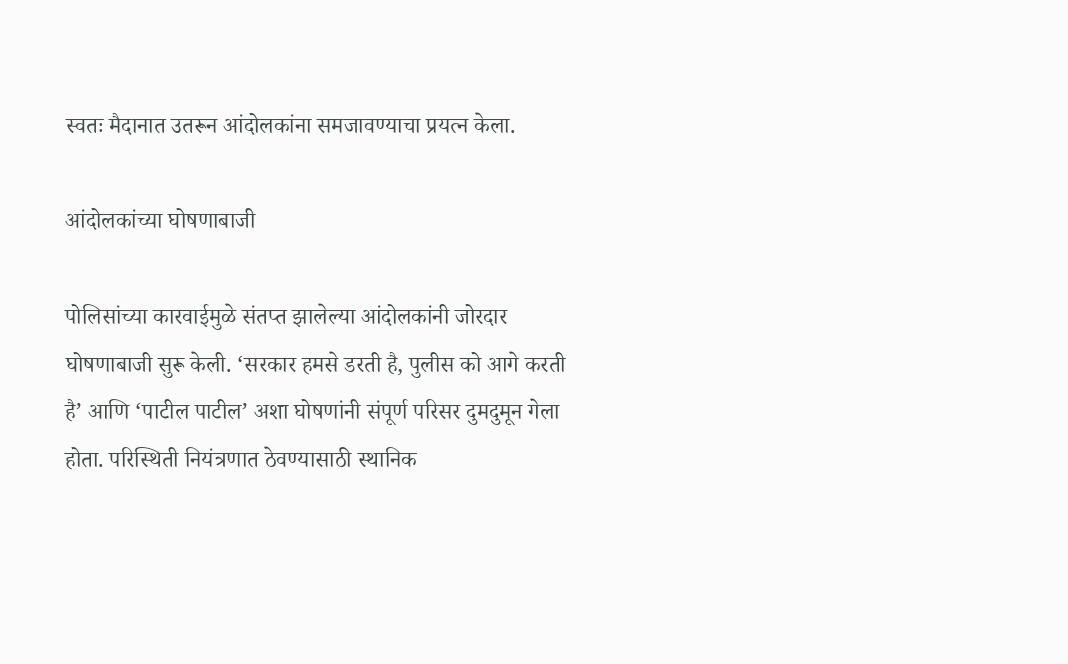स्वतः मैदानात उतरून आंदोलकांना समजावण्याचा प्रयत्न केला.

आंदोलकांच्या घोषणाबाजी

पोलिसांच्या कारवाईमुळे संतप्त झालेल्या आंदोलकांनी जोरदार घोषणाबाजी सुरू केली. ‘सरकार हमसे डरती है, पुलीस को आगे करती है’ आणि ‘पाटील पाटील’ अशा घोषणांनी संपूर्ण परिसर दुमदुमून गेला होता. परिस्थिती नियंत्रणात ठेवण्यासाठी स्थानिक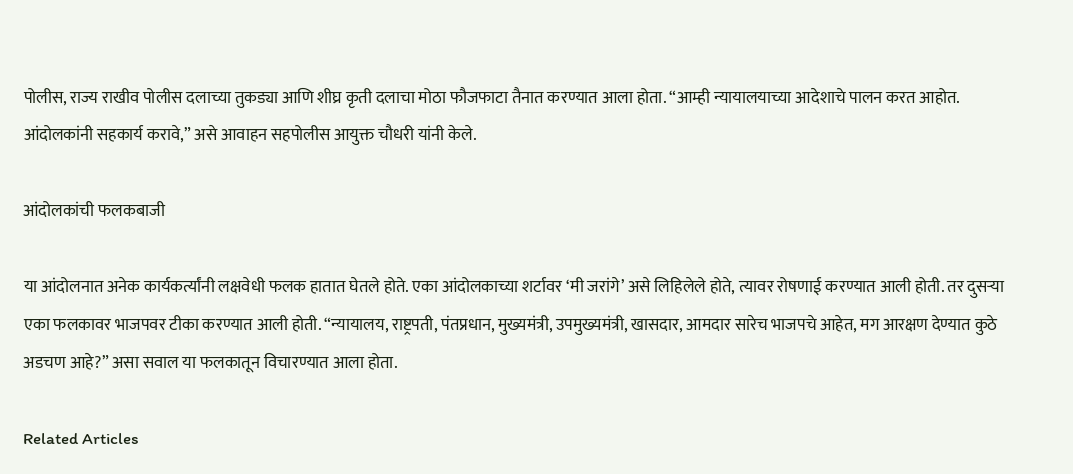पोलीस, राज्य राखीव पोलीस दलाच्या तुकड्या आणि शीघ्र कृती दलाचा मोठा फौजफाटा तैनात करण्यात आला होता. “आम्ही न्यायालयाच्या आदेशाचे पालन करत आहोत. आंदोलकांनी सहकार्य करावे,” असे आवाहन सहपोलीस आयुक्त चौधरी यांनी केले.

आंदोलकांची फलकबाजी

या आंदोलनात अनेक कार्यकर्त्यांनी लक्षवेधी फलक हातात घेतले होते. एका आंदोलकाच्या शर्टावर ‘मी जरांगे’ असे लिहिलेले होते, त्यावर रोषणाई करण्यात आली होती. तर दुसऱ्या एका फलकावर भाजपवर टीका करण्यात आली होती. “न्यायालय, राष्ट्रपती, पंतप्रधान, मुख्यमंत्री, उपमुख्यमंत्री, खासदार, आमदार सारेच भाजपचे आहेत, मग आरक्षण देण्यात कुठे अडचण आहे?” असा सवाल या फलकातून विचारण्यात आला होता.

Related Articles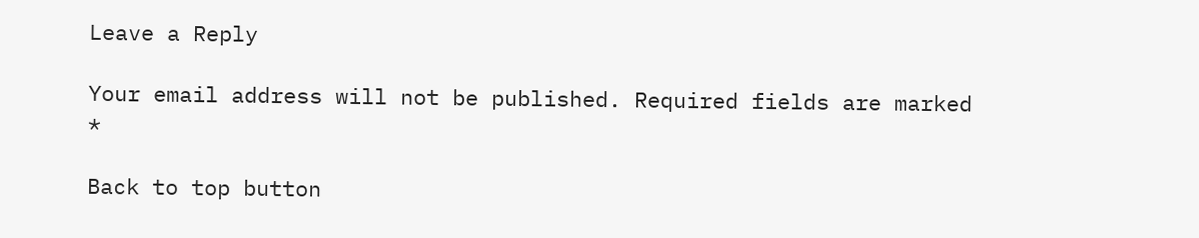Leave a Reply

Your email address will not be published. Required fields are marked *

Back to top button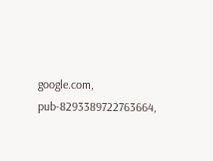google.com, pub-8293389722763664,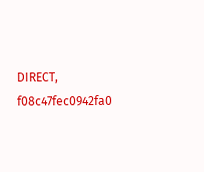DIRECT, f08c47fec0942fa0